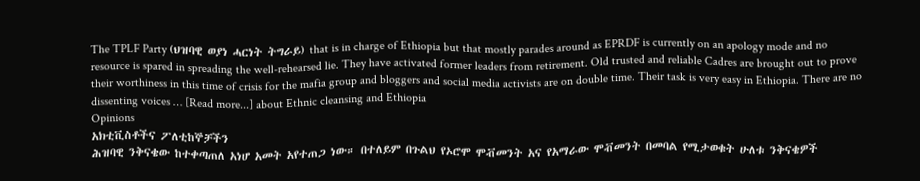The TPLF Party (ህዝባዊ ወያነ ሓርነት ትግራይ) that is in charge of Ethiopia but that mostly parades around as EPRDF is currently on an apology mode and no resource is spared in spreading the well-rehearsed lie. They have activated former leaders from retirement. Old trusted and reliable Cadres are brought out to prove their worthiness in this time of crisis for the mafia group and bloggers and social media activists are on double time. Their task is very easy in Ethiopia. There are no dissenting voices … [Read more...] about Ethnic cleansing and Ethiopia
Opinions
አክቲቪስቶችና ፖለቲከኞቻችን
ሕዝባዊ ንቅናቄው ከተቀጣጠለ አነሆ አመት አየተጠጋ ነው። በተለይም በጉልህ የኦሮሞ ሞቭመንት አና የአማራው ሞቭመንት በመባል የሚታወቁት ሁለቱ ንቅናቄዎች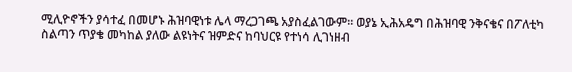ሚሊዮኖችን ያሳተፈ በመሆኑ ሕዝባዊነቱ ሌላ ማረጋገጫ አያስፈልገውም። ወያኔ ኢሕአዴግ በሕዝባዊ ንቅናቄና በፖለቲካ ስልጣን ጥያቄ መካከል ያለው ልዩነትና ዝምድና ከባህርዩ የተነሳ ሊገነዘብ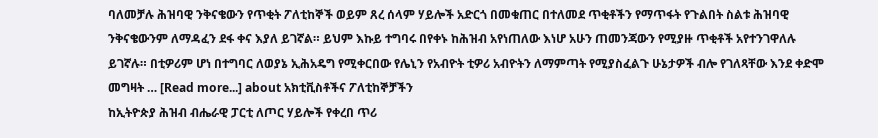ባለመቻሉ ሕዝባዊ ንቅናቄውን የጥቂት ፖለቲከኞች ወይም ጸረ ሰላም ሃይሎች አድርጎ በመቁጠር በተለመደ ጥቂቶችን የማጥፋት የጉልበት ስልቱ ሕዝባዊ ንቅናቄውንም ለማዳፈን ደፋ ቀና እያለ ይገኛል። ይህም እኩይ ተግባሩ በየቀኑ ከሕዝብ አየነጠለው እነሆ አሁን ጠመንጃውን የሚያዙ ጥቂቶች አየተንገዋለሉ ይገኛሉ። በቲዎሪም ሆነ በተግባር ለወያኔ ኢሕአዴግ የሚቀርበው የሌኒን የአብዮት ቲዎሪ አብዮትን ለማምጣት የሚያስፈልጉ ሁኔታዎች ብሎ የገለጻቸው እንደ ቀድሞ መግዛት … [Read more...] about አክቲቪስቶችና ፖለቲከኞቻችን
ከኢትዮጵያ ሕዝብ ብሔራዊ ፓርቲ ለጦር ሃይሎች የቀረበ ጥሪ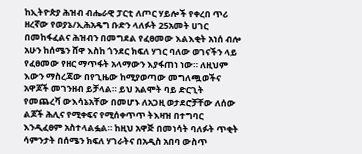ከኢትዮጵያ ሕዝብ ብሔራዊ ፓርቲ ለጦር ሃይሎች የቀረበ ጥሪ ዘረኛው የወያኔ/ኢሕአዴግ ቡድን ላለፉት 25አመት ሀገር በመከፋፈልና ሕዝብን በመግደል የፈፀመው እልእቂት አነሰ ብሎ አሁን ከሰሜን ሸዋ እስከ ጎንደር ክፍለ ሃገር ባለው ወገናችን ላይ የፈፀመው የዘር ማጥፋት አላማውን እያፋጠነ ነው። ለዚህም እውን ማስረጃው በየጊዜው ከሚያወጣው መግለጯወችና አዋጆች መገንዘብ ይቻላል። ይህ አልሞት ባይ ድርጊት የመጨረሻ ውእሳኔአቸው በመሆኑ ለአጋዚ ወታደሮቻቸው ለሰው ልጆች ሕሊና የሚቀፍና የሚሰቀጥጥ ትእዛዝ በተግባር እንዲፈፀም አስተላልፏል። ከዚህ አዋጅ በመነሳት ባለፉት ጥቂት ሳምንታት በሰሜን ክፍለ ሃገራትና በአዲስ አበባ ውስጥ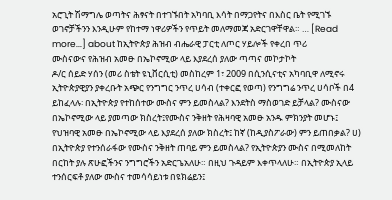አሮጊት ሽማግሌ ወጣትና ሕፃናት በተገኙበት አካባቢ እሳት በማጋየትና በእስር ቤት የሚገኙ ወገኖቻችንን እንዲሁም የከተማ ነዋሪዎችን የጥይት መለማመጃ አድርገዋቸዋል። … [Read more...] about ከኢትዮጵያ ሕዝብ ብሔራዊ ፓርቲ ለጦር ሃይሎች የቀረበ ጥሪ
ሙስናውና የሕዝብ አመፁ በኤኮኖሚው ላይ እያደረሰ ያለው ጣጣና መኮታኮት
ዶ/ር ሰይድ ሃሰን (መሪ ስቴት ዩኒቨርሲቲ) መስከረም 1፣ 2009 በሲንሲናቲና አካባቢዋ ለሚኖሩ ኢትዮጵያዊያን ያቀረቡት አጭር የንግግር ንጥረ ሀሳብ (ተቀርፎ የወጣ) የንግግሬ ንጥረ ሀሳቦች በ4 ይከፈላሉ፡ በኢትዮጵያ የተከሰተው ሙስና ምን ይመስላል? እንደትስ ማስወገድ ይቻላል? ሙስናው በኤኮኖሚው ላይ ያመጣው ክስረት፤የሙስና ንቅዘት የሕዛባዊ አመፁ አንዱ ምክንያት መሆኑ፤ የህዝባዊ አመፁ በኤኮኖሚው ላይ እያደረሰ ያለው ክስረት፤ ከኛ (ከዲያስፖራው) ምን ይጠበቃል? ሀ) በኢትዮጵያ የተንሰራፋው የሙስና ንቅዘት ጠባይ ምን ይመስላል? የኢትዮጵያን ሙስና በሚመለከት በርከት ያሉ ጽሁፎችንና ንግግሮችን አድርጌአለሁ። በዚህ ጉዳይም እቀጥላለሁ። በኢትዮጵያ ኢላይ ተንሰርፍቶ ያለው ሙስና ተመሳሳይነቱ በዩክሬይን፤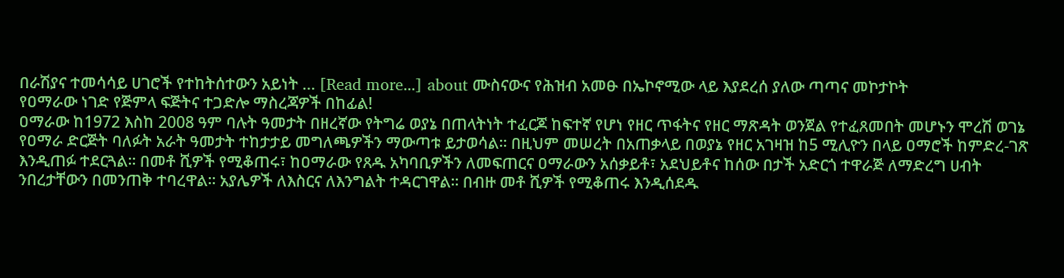በራሽያና ተመሳሳይ ሀገሮች የተከትሰተውን አይነት … [Read more...] about ሙስናውና የሕዝብ አመፁ በኤኮኖሚው ላይ እያደረሰ ያለው ጣጣና መኮታኮት
የዐማራው ነገድ የጅምላ ፍጅትና ተጋድሎ ማስረጃዎች በከፊል!
ዐማራው ከ1972 እስከ 2008 ዓም ባሉት ዓመታት በዘረኛው የትግሬ ወያኔ በጠላትነት ተፈርጆ ከፍተኛ የሆነ የዘር ጥፋትና የዘር ማጽዳት ወንጀል የተፈጸመበት መሆኑን ሞረሽ ወገኔ የዐማራ ድርጅት ባለፉት አራት ዓመታት ተከታታይ መግለጫዎችን ማውጣቱ ይታወሳል። በዚህም መሠረት በአጠቃላይ በወያኔ የዘር አገዛዝ ከ5 ሚሊዮን በላይ ዐማሮች ከምድረ-ገጽ እንዲጠፉ ተደርጓል። በመቶ ሺዎች የሚቆጠሩ፣ ከዐማራው የጸዱ አካባቢዎችን ለመፍጠርና ዐማራውን አሰቃይቶ፣ አደህይቶና ከሰው በታች አድርጎ ተዋራጅ ለማድረግ ሀብት ንበረታቸውን በመንጠቅ ተባረዋል። አያሌዎች ለእስርና ለእንግልት ተዳርገዋል። በብዙ መቶ ሺዎች የሚቆጠሩ እንዲሰደዱ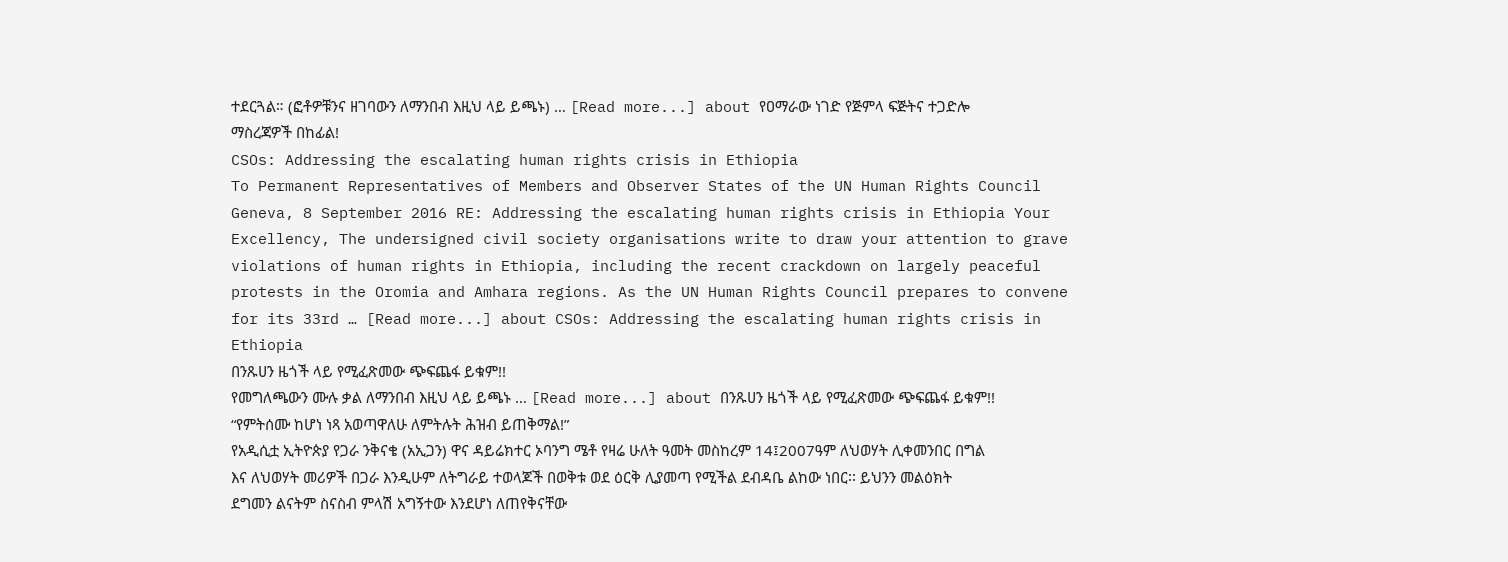ተደርጓል። (ፎቶዎቹንና ዘገባውን ለማንበብ እዚህ ላይ ይጫኑ) … [Read more...] about የዐማራው ነገድ የጅምላ ፍጅትና ተጋድሎ ማስረጃዎች በከፊል!
CSOs: Addressing the escalating human rights crisis in Ethiopia
To Permanent Representatives of Members and Observer States of the UN Human Rights Council Geneva, 8 September 2016 RE: Addressing the escalating human rights crisis in Ethiopia Your Excellency, The undersigned civil society organisations write to draw your attention to grave violations of human rights in Ethiopia, including the recent crackdown on largely peaceful protests in the Oromia and Amhara regions. As the UN Human Rights Council prepares to convene for its 33rd … [Read more...] about CSOs: Addressing the escalating human rights crisis in Ethiopia
በንጹሀን ዜጎች ላይ የሚፈጽመው ጭፍጨፋ ይቁም!!
የመግለጫውን ሙሉ ቃል ለማንበብ እዚህ ላይ ይጫኑ … [Read more...] about በንጹሀን ዜጎች ላይ የሚፈጽመው ጭፍጨፋ ይቁም!!
“የምትሰሙ ከሆነ ነጻ አወጣዋለሁ ለምትሉት ሕዝብ ይጠቅማል!”
የአዲሲቷ ኢትዮጵያ የጋራ ንቅናቄ (አኢጋን) ዋና ዳይሬክተር ኦባንግ ሜቶ የዛሬ ሁለት ዓመት መስከረም 14፤2007ዓም ለህወሃት ሊቀመንበር በግል እና ለህወሃት መሪዎች በጋራ እንዲሁም ለትግራይ ተወላጆች በወቅቱ ወደ ዕርቅ ሊያመጣ የሚችል ደብዳቤ ልከው ነበር፡፡ ይህንን መልዕክት ደግመን ልናትም ስናስብ ምላሽ አግኝተው እንደሆነ ለጠየቅናቸው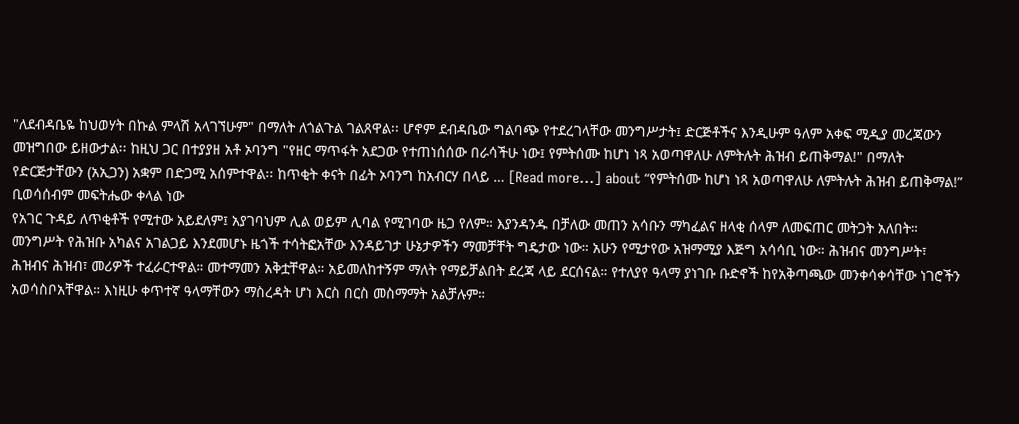"ለደብዳቤዬ ከህወሃት በኩል ምላሽ አላገኘሁም" በማለት ለጎልጉል ገልጸዋል፡፡ ሆኖም ደብዳቤው ግልባጭ የተደረገላቸው መንግሥታት፤ ድርጅቶችና እንዲሁም ዓለም አቀፍ ሚዲያ መረጃውን መዝግበው ይዘውታል፡፡ ከዚህ ጋር በተያያዘ አቶ ኦባንግ "የዘር ማጥፋት አደጋው የተጠነሰሰው በራሳችሁ ነው፤ የምትሰሙ ከሆነ ነጻ አወጣዋለሁ ለምትሉት ሕዝብ ይጠቅማል!" በማለት የድርጅታቸውን (አኢጋን) አቋም በድጋሚ አሰምተዋል፡፡ ከጥቂት ቀናት በፊት ኦባንግ ከአብርሃ በላይ … [Read more...] about “የምትሰሙ ከሆነ ነጻ አወጣዋለሁ ለምትሉት ሕዝብ ይጠቅማል!”
ቢወሳሰብም መፍትሔው ቀላል ነው
የአገር ጉዳይ ለጥቂቶች የሚተው አይደለም፤ አያገባህም ሊል ወይም ሊባል የሚገባው ዜጋ የለም። እያንዳንዱ በቻለው መጠን አሳቡን ማካፈልና ዘላቂ ሰላም ለመፍጠር መትጋት አለበት። መንግሥት የሕዝቡ አካልና አገልጋይ እንደመሆኑ ዜጎች ተሳትፎአቸው እንዳይገታ ሁኔታዎችን ማመቻቸት ግዴታው ነው። አሁን የሚታየው አዝማሚያ እጅግ አሳሳቢ ነው። ሕዝብና መንግሥት፣ ሕዝብና ሕዝብ፣ መሪዎች ተፈራርተዋል። መተማመን አቅቷቸዋል። አይመለከተኝም ማለት የማይቻልበት ደረጃ ላይ ደርሰናል። የተለያየ ዓላማ ያነገቡ ቡድኖች ከየአቅጣጫው መንቀሳቀሳቸው ነገሮችን አወሳስቦአቸዋል። እነዚሁ ቀጥተኛ ዓላማቸውን ማስረዳት ሆነ እርስ በርስ መስማማት አልቻሉም።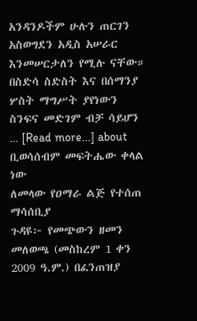አንዳንዶችም ሁሉን ጠርገን አስወግደን አዲስ አሠራር እንመሠርታለን የሚሉ ናቸው። በስድሳ ስድስት እና በሰማንያ ሦስት ማግሥት ያየነውን ስንፍና መድገም ብቻ ሳይሆን … [Read more...] about ቢወሳሰብም መፍትሔው ቀላል ነው
ለመላው የዐማራ ልጅ የተሰጠ ማሳሰቢያ
ጉዳዩ፦ የመጭውን ዘመን መለወጫ (መስከረም 1 ቀን 2009 ዓ.ም.) በፈንጠዝያ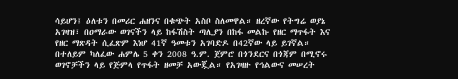ሳይሆን፤ ዕለቱን በመሪር ሐዘንና በቁጭት አስቦ ስለመዋል። ዘረኛው የትግሬ ወያኔ አገዛዝ፣ በዐማራው ወገናችን ላይ ከፋሽስት ጣሊያን በከፋ መልኩ የዘር ማጥፋት እና የዘር ማጽዳት ሲፈጽም እነሆ 41ኛ ዓመቱን አገባድዶ በ42ኛው ላይ ይገኛል። በተለይም ካለፈው ሐምሌ 5 ቀን 2008 ዓ.ም. ጀምሮ በጎንደርና በጎጃም በሚኖሩ ወገኖቻችን ላይ የጅምላ የጥፋት ዘመቻ አውጇል። የአገዛዙ የኅልውና መሠረት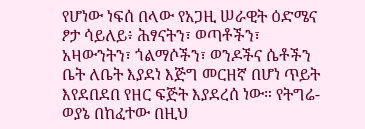የሆነው ነፍሰ በላው የአጋዚ ሠራዊት ዕድሜና ፆታ ሳይለይ፥ ሕፃናትን፣ ወጣቶችን፣ አዛውንትን፣ ጎልማሶችን፣ ወንዶችና ሴቶችን ቤት ለቤት እያደነ እጅግ መርዘኛ በሆነ ጥይት እየደበደበ የዘር ፍጅት እያደረሰ ነው። የትግሬ-ወያኔ በከፈተው በዚህ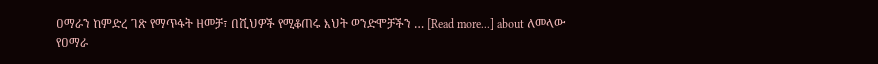ዐማራን ከምድረ ገጽ የማጥፋት ዘመቻ፣ በሺህዎች የሚቆጠሩ እህት ወንድሞቻችን … [Read more...] about ለመላው የዐማራ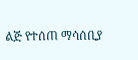ልጅ የተሰጠ ማሳሰቢያ